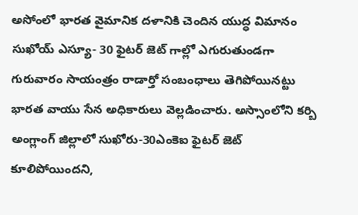అసోంలో భారత వైమానిక దళానికి చెందిన యుద్ధ విమానం సుఖోయ్ ఎస్యూ- 30 ఫైటర్ జెట్ గాల్లో ఎగురుతుండగా గురువారం సాయంత్రం రాడార్తో సంబంధాలు తెగిపోయినట్టు భారత వాయు సేన అధికారులు వెల్లడించారు. అస్సాంలోని కర్బి అంగ్లాంగ్ జిల్లాలో సుఖోరు-30ఎంకెఐ ఫైటర్ జెట్ కూలిపోయిందని,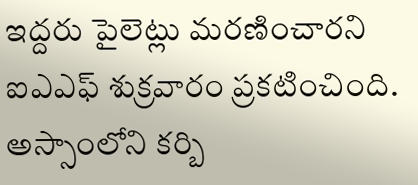ఇద్దరు పైలెట్లు మరణించారని ఐఎఎఫ్ శుక్రవారం ప్రకటించింది.
అస్సాంలోని కర్బి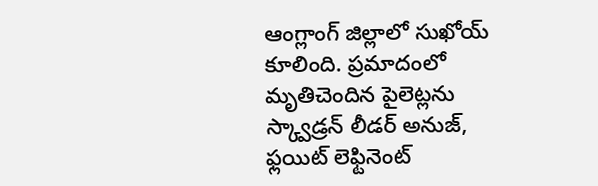ఆంగ్లాంగ్ జిల్లాలో సుఖోయ్ కూలింది. ప్రమాదంలో మృతిచెందిన పైలెట్లను స్క్వాడ్రన్ లీడర్ అనుజ్, ఫ్లయిట్ లెఫ్టినెంట్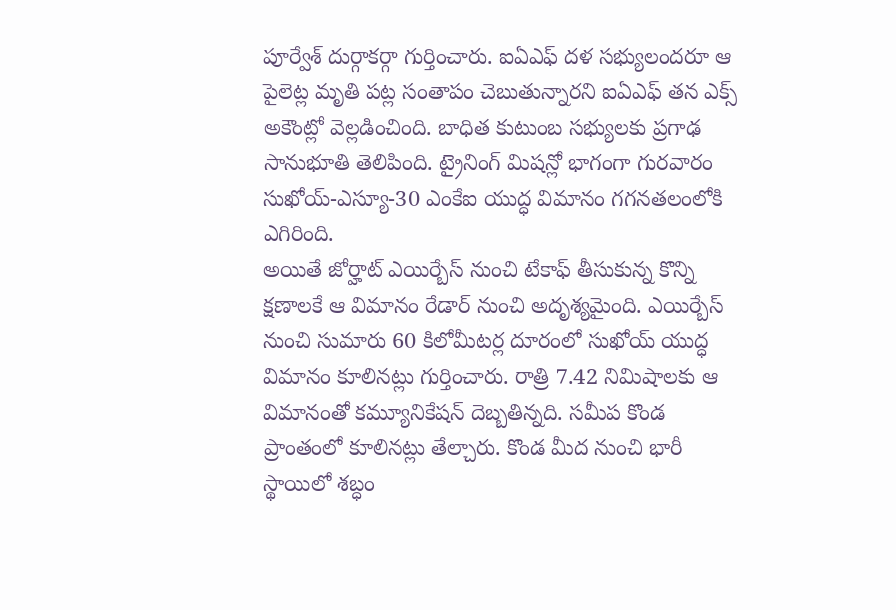పూర్వేశ్ దుర్గాకర్గా గుర్తించారు. ఐఏఎఫ్ దళ సభ్యులందరూ ఆ పైలెట్ల మృతి పట్ల సంతాపం చెబుతున్నారని ఐఏఎఫ్ తన ఎక్స్ అకౌంట్లో వెల్లడించింది. బాధిత కుటుంబ సభ్యులకు ప్రగాఢ సానుభూతి తెలిపింది. ట్రైనింగ్ మిషన్లో భాగంగా గురవారం సుఖోయ్-ఎస్యూ-30 ఎంకేఐ యుద్ధ విమానం గగనతలంలోకి ఎగిరింది.
అయితే జోర్హాట్ ఎయిర్బేస్ నుంచి టేకాఫ్ తీసుకున్న కొన్ని క్షణాలకే ఆ విమానం రేడార్ నుంచి అదృశ్యమైంది. ఎయిర్బేస్ నుంచి సుమారు 60 కిలోమీటర్ల దూరంలో సుఖోయ్ యుద్ధ విమానం కూలినట్లు గుర్తించారు. రాత్రి 7.42 నిమిషాలకు ఆ విమానంతో కమ్యూనికేషన్ దెబ్బతిన్నది. సమీప కొండ ప్రాంతంలో కూలినట్లు తేల్చారు. కొండ మీద నుంచి భారీ స్థాయిలో శబ్ధం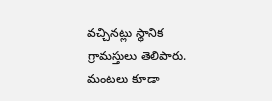వచ్చినట్లు స్థానిక గ్రామస్తులు తెలిపారు. మంటలు కూడా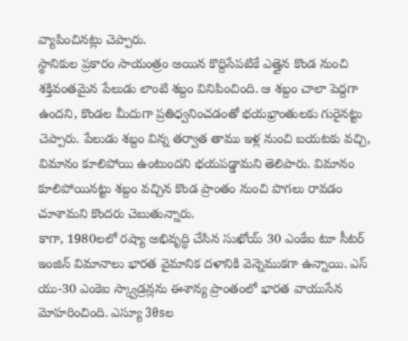వ్యాపించినట్లు చెప్పారు.
స్థానికుల ప్రకారం సాయంత్రం అయిన కొద్దిసేపటికే ఎత్తైన కొండ నుంచి శక్తివంతమైన పేలుడు లాంటి శబ్దం వినిపించింది. ఆ శబ్దం చాలా పెద్దగా ఉందని, కొండల మీదుగా ప్రతిధ్వనించడంతో భయభ్రాంతులకు గురైనట్టు చెప్పారు. పేలుడు శబ్దం విన్న తర్వాత తాము ఇళ్ల నుంచి బయటకు వచ్చి, విమానం కూలిపోయి ఉంటుందని భయపడ్డామని తెలిపారు. విమానం కూలిపోయినట్టు శబ్దం వచ్చిన కొండ ప్రాంతం నుంచి పొగలు రావడం చూశామని కొందరు చెబుతున్నారు.
కాగా, 1980లలో రష్యా అభివృద్ధి చేసిన సుఖోయ్ 30 ఎంకేఐ టూ సీటర్ ఇంజిన్ విమానాలు భారత వైమానిక దళానికి వెన్నెముకగా ఉన్నాయి. ఎస్ యు-30 ఎంకెఐ స్క్వాడ్రన్లను ఈశాన్య ప్రాంతంలో భారత వాయుసేన మోహరించింది. ఎస్యూ 30sల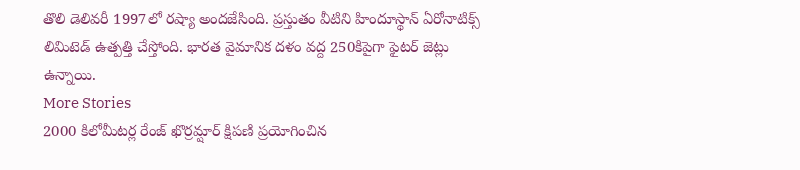తొలి డెలివరీ 1997లో రష్యా అందజేసింది. ప్రస్తుతం వీటిని హిందూస్థాన్ ఏరోనాటిక్స్ లిమిటెడ్ ఉత్పత్తి చేస్తోంది. భారత వైమానిక దళం వద్ద 250కిపైగా ఫైటర్ జెట్లు ఉన్నాయి.
More Stories
2000 కిలోమీటర్ల రేంజ్ ఖొర్రమ్షార్ క్షిపణి ప్రయోగించిన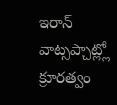ఇరాన్
వాట్సప్చాట్ల్లో క్రూరత్వం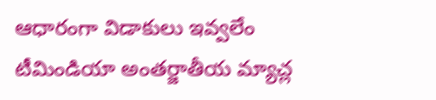ఆధారంగా విడాకులు ఇవ్వలేం
టీమిండియా అంతర్జాతీయ మ్యాచ్ల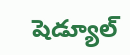షెడ్యూల్